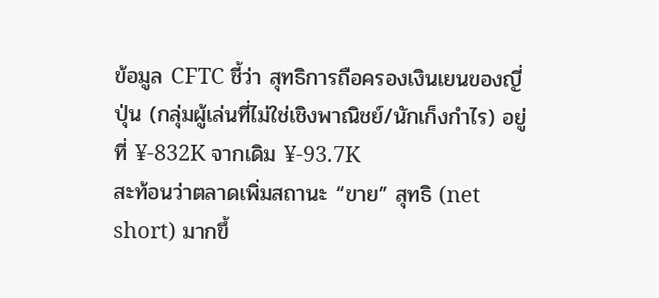ข้อมูล CFTC ชี้ว่า สุทธิการถือครองเงินเยนของญี่ปุ่น (กลุ่มผู้เล่นที่ไม่ใช่เชิงพาณิชย์/นักเก็งกำไร) อยู่ที่ ¥-832K จากเดิม ¥-93.7K
สะท้อนว่าตลาดเพิ่มสถานะ “ขาย” สุทธิ (net short) มากขึ้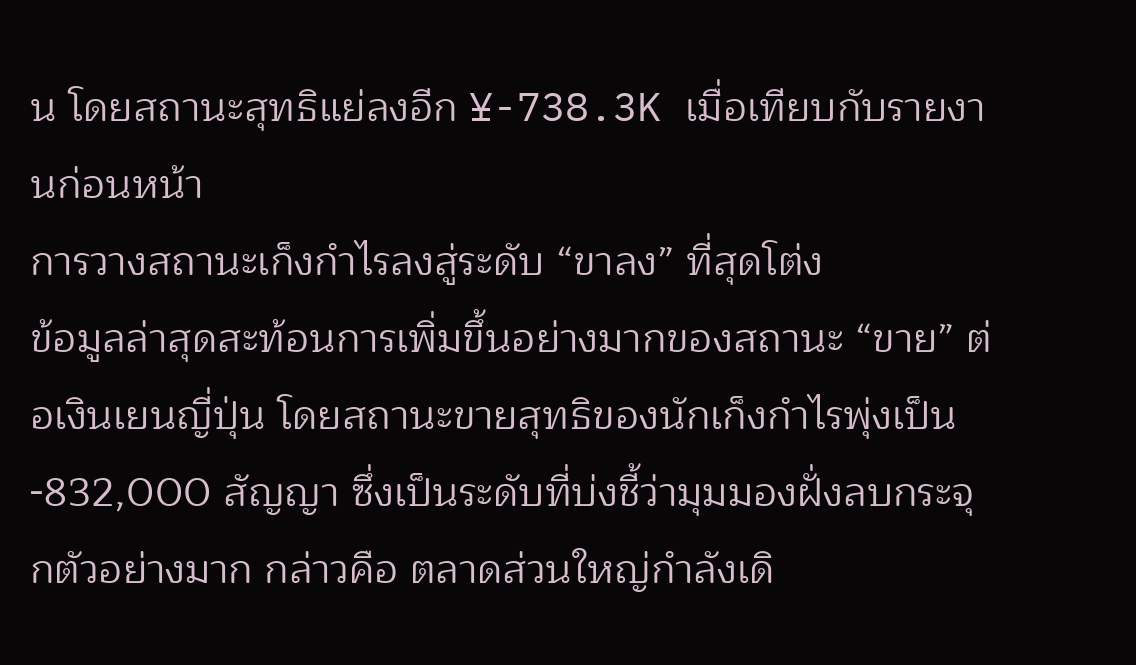น โดยสถานะสุทธิแย่ลงอีก ¥-738.3K เมื่อเทียบกับรายงานก่อนหน้า
การวางสถานะเก็งกำไรลงสู่ระดับ “ขาลง” ที่สุดโต่ง
ข้อมูลล่าสุดสะท้อนการเพิ่มขึ้นอย่างมากของสถานะ “ขาย” ต่อเงินเยนญี่ปุ่น โดยสถานะขายสุทธิของนักเก็งกำไรพุ่งเป็น -832,000 สัญญา ซึ่งเป็นระดับที่บ่งชี้ว่ามุมมองฝั่งลบกระจุกตัวอย่างมาก กล่าวคือ ตลาดส่วนใหญ่กำลังเดิ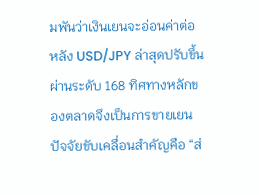มพันว่าเงินเยนจะอ่อนค่าต่อ
หลัง USD/JPY ล่าสุดปรับขึ้นผ่านระดับ 168 ทิศทางหลักของตลาดจึงเป็นการขายเยน ปัจจัยขับเคลื่อนสำคัญคือ “ส่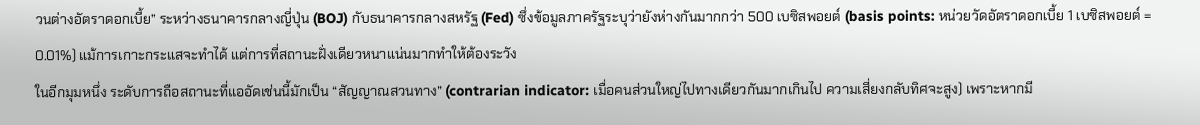วนต่างอัตราดอกเบี้ย” ระหว่างธนาคารกลางญี่ปุ่น (BOJ) กับธนาคารกลางสหรัฐ (Fed) ซึ่งข้อมูลภาครัฐระบุว่ายังห่างกันมากกว่า 500 เบซิสพอยต์ (basis points: หน่วยวัดอัตราดอกเบี้ย 1 เบซิสพอยต์ = 0.01%) แม้การเกาะกระแสจะทำได้ แต่การที่สถานะฝั่งเดียวหนาแน่นมากทำให้ต้องระวัง
ในอีกมุมหนึ่ง ระดับการถือสถานะที่แออัดเช่นนี้มักเป็น “สัญญาณสวนทาง” (contrarian indicator: เมื่อคนส่วนใหญ่ไปทางเดียวกันมากเกินไป ความเสี่ยงกลับทิศจะสูง) เพราะหากมี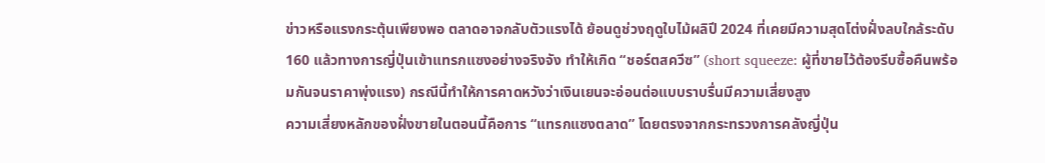ข่าวหรือแรงกระตุ้นเพียงพอ ตลาดอาจกลับตัวแรงได้ ย้อนดูช่วงฤดูใบไม้ผลิปี 2024 ที่เคยมีความสุดโต่งฝั่งลบใกล้ระดับ 160 แล้วทางการญี่ปุ่นเข้าแทรกแซงอย่างจริงจัง ทำให้เกิด “ชอร์ตสควีซ” (short squeeze: ผู้ที่ขายไว้ต้องรีบซื้อคืนพร้อมกันจนราคาพุ่งแรง) กรณีนี้ทำให้การคาดหวังว่าเงินเยนจะอ่อนต่อแบบราบรื่นมีความเสี่ยงสูง
ความเสี่ยงหลักของฝั่งขายในตอนนี้คือการ “แทรกแซงตลาด” โดยตรงจากกระทรวงการคลังญี่ปุ่น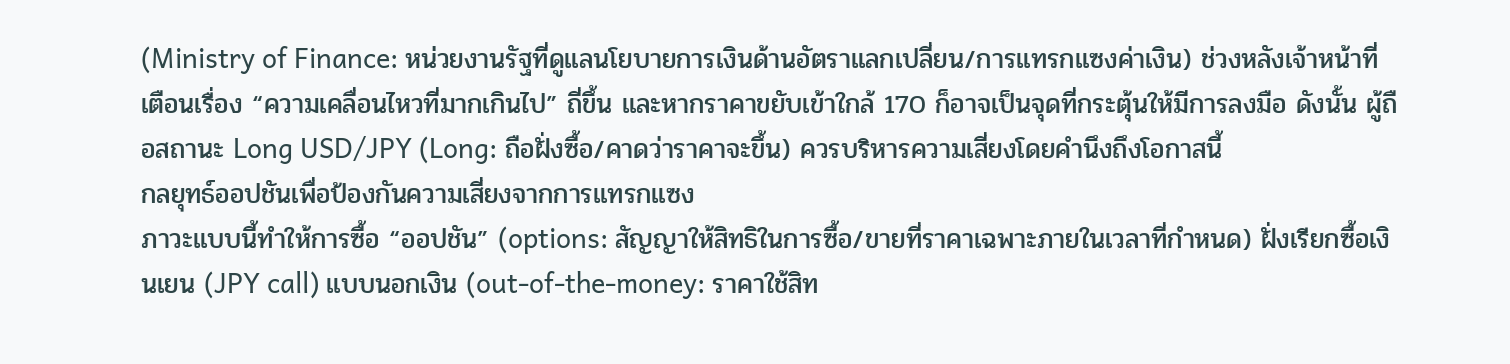(Ministry of Finance: หน่วยงานรัฐที่ดูแลนโยบายการเงินด้านอัตราแลกเปลี่ยน/การแทรกแซงค่าเงิน) ช่วงหลังเจ้าหน้าที่เตือนเรื่อง “ความเคลื่อนไหวที่มากเกินไป” ถี่ขึ้น และหากราคาขยับเข้าใกล้ 170 ก็อาจเป็นจุดที่กระตุ้นให้มีการลงมือ ดังนั้น ผู้ถือสถานะ Long USD/JPY (Long: ถือฝั่งซื้อ/คาดว่าราคาจะขึ้น) ควรบริหารความเสี่ยงโดยคำนึงถึงโอกาสนี้
กลยุทธ์ออปชันเพื่อป้องกันความเสี่ยงจากการแทรกแซง
ภาวะแบบนี้ทำให้การซื้อ “ออปชัน” (options: สัญญาให้สิทธิในการซื้อ/ขายที่ราคาเฉพาะภายในเวลาที่กำหนด) ฝั่งเรียกซื้อเงินเยน (JPY call) แบบนอกเงิน (out-of-the-money: ราคาใช้สิท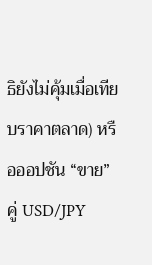ธิยังไม่คุ้มเมื่อเทียบราคาตลาด) หรือออปชัน “ขาย” คู่ USD/JPY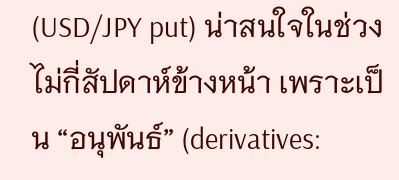(USD/JPY put) น่าสนใจในช่วงไม่กี่สัปดาห์ข้างหน้า เพราะเป็น “อนุพันธ์” (derivatives: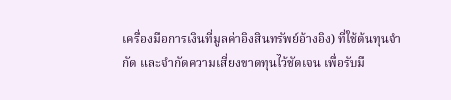เครื่องมือการเงินที่มูลค่าอิงสินทรัพย์อ้างอิง) ที่ใช้ต้นทุนจำกัด และจำกัดความเสี่ยงขาดทุนไว้ชัดเจน เพื่อรับมื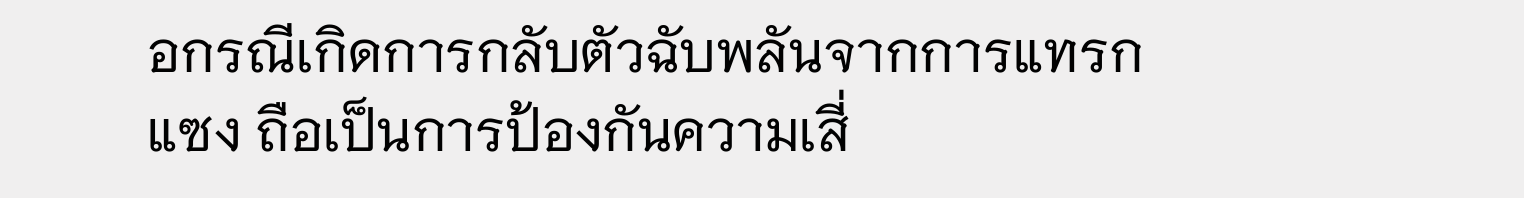อกรณีเกิดการกลับตัวฉับพลันจากการแทรกแซง ถือเป็นการป้องกันความเสี่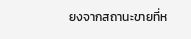ยงจากสถานะขายที่ห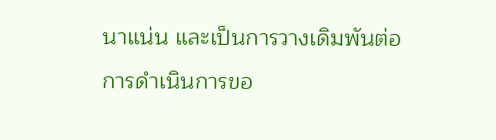นาแน่น และเป็นการวางเดิมพันต่อการดำเนินการขอ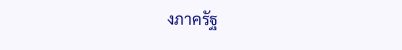งภาครัฐ